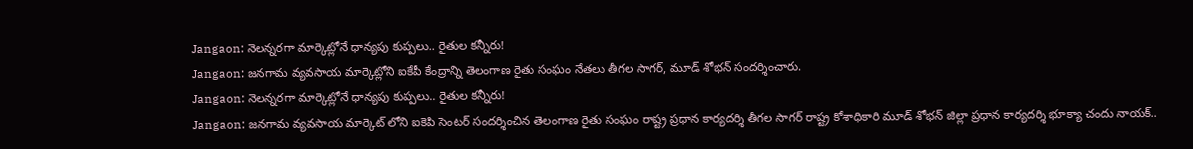Jangaon: నెలన్నరగా మార్కెట్లోనే ధాన్యపు కుప్పలు.. రైతుల కన్నీరు!
Jangaon: జనగామ వ్యవసాయ మార్కెట్లోని ఐకేపీ కేంద్రాన్ని తెలంగాణ రైతు సంఘం నేతలు తీగల సాగర్, మూడ్ శోభన్ సందర్శించారు.
Jangaon: నెలన్నరగా మార్కెట్లోనే ధాన్యపు కుప్పలు.. రైతుల కన్నీరు!
Jangaon: జనగామ వ్యవసాయ మార్కెట్ లోని ఐకెపి సెంటర్ సందర్శించిన తెలంగాణ రైతు సంఘం రాష్ట్ర ప్రధాన కార్యదర్శి తీగల సాగర్ రాష్ట్ర కోశాధికారి మూడ్ శోభన్ జిల్లా ప్రధాన కార్యదర్శి భూక్యా చందు నాయక్..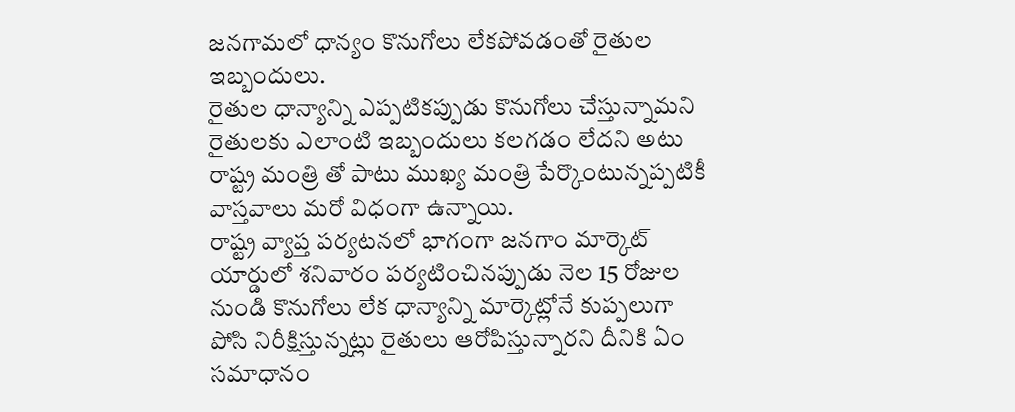జనగామలో ధాన్యం కొనుగోలు లేకపోవడంతో రైతుల ఇబ్బందులు.
రైతుల ధాన్యాన్ని ఎప్పటికప్పుడు కొనుగోలు చేస్తున్నామని రైతులకు ఎలాంటి ఇబ్బందులు కలగడం లేదని అటు రాష్ట్ర మంత్రి తో పాటు ముఖ్య మంత్రి పేర్కొంటున్నప్పటికీ వాస్తవాలు మరో విధంగా ఉన్నాయి.
రాష్ట్ర వ్యాప్త పర్యటనలో భాగంగా జనగాం మార్కెట్ యార్డులో శనివారం పర్యటించినప్పుడు నెల 15 రోజుల నుండి కొనుగోలు లేక ధాన్యాన్ని మార్కెట్లోనే కుప్పలుగా పోసి నిరీక్షిస్తున్నట్లు రైతులు ఆరోపిస్తున్నారని దీనికి ఏం సమాధానం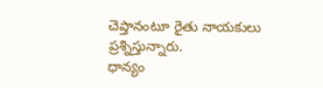చెప్తానంటూ రైతు నాయకులు ప్రశ్నిస్తున్నారు.
ధాన్యం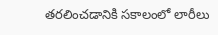తరలించడానికి సకాలంలో లారీలు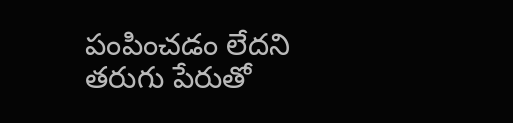పంపించడం లేదని తరుగు పేరుతో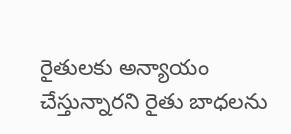రైతులకు అన్యాయం చేస్తున్నారని రైతు బాధలను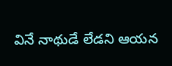వినే నాథుడే లేడని ఆయన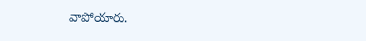వాపోయారు.